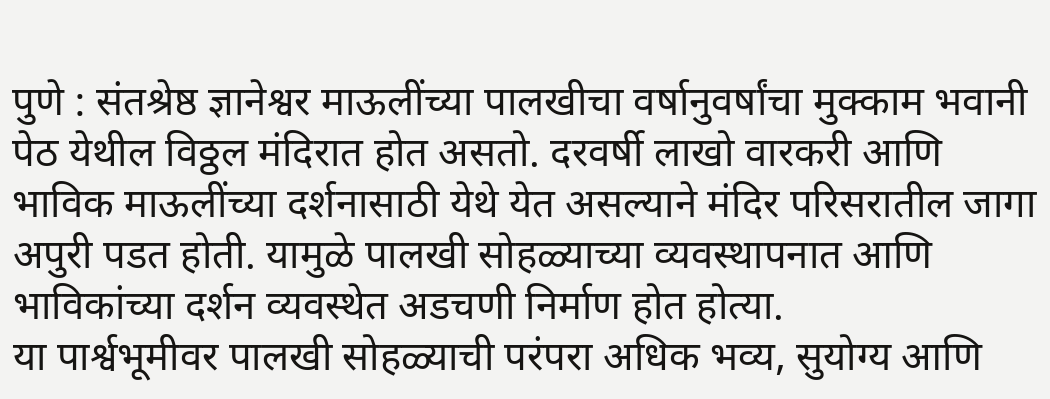पुणे : संतश्रेष्ठ ज्ञानेश्वर माऊलींच्या पालखीचा वर्षानुवर्षांचा मुक्काम भवानी पेठ येथील विठ्ठल मंदिरात होत असतो. दरवर्षी लाखो वारकरी आणि भाविक माऊलींच्या दर्शनासाठी येथे येत असल्याने मंदिर परिसरातील जागा अपुरी पडत होती. यामुळे पालखी सोहळ्याच्या व्यवस्थापनात आणि भाविकांच्या दर्शन व्यवस्थेत अडचणी निर्माण होत होत्या.
या पार्श्वभूमीवर पालखी सोहळ्याची परंपरा अधिक भव्य, सुयोग्य आणि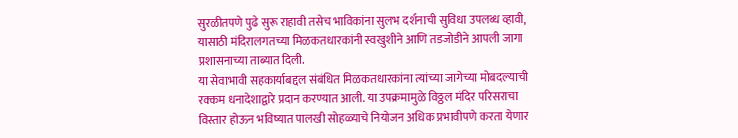सुरळीतपणे पुढे सुरू राहावी तसेच भाविकांना सुलभ दर्शनाची सुविधा उपलब्ध व्हावी, यासाठी मंदिरालगतच्या मिळकतधारकांनी स्वखुशीने आणि तडजोडीने आपली जागा प्रशासनाच्या ताब्यात दिली.
या सेवाभावी सहकार्याबद्दल संबंधित मिळकतधारकांना त्यांच्या जागेच्या मोबदल्याची रक्कम धनादेशाद्वारे प्रदान करण्यात आली. या उपक्रमामुळे विठ्ठल मंदिर परिसराचा विस्तार होऊन भविष्यात पालखी सोहळ्याचे नियोजन अधिक प्रभावीपणे करता येणार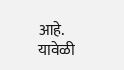आहे.
यावेळी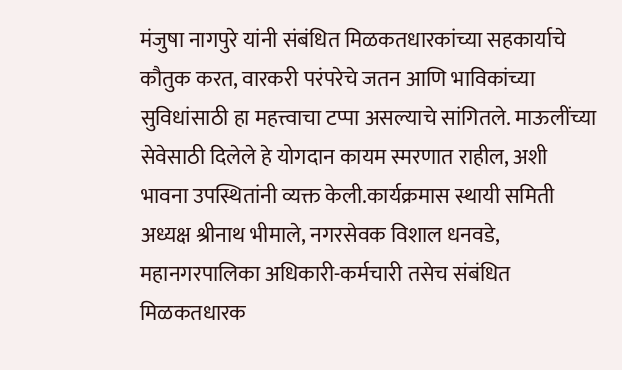मंजुषा नागपुरे यांनी संबंधित मिळकतधारकांच्या सहकार्याचे कौतुक करत, वारकरी परंपरेचे जतन आणि भाविकांच्या सुविधांसाठी हा महत्त्वाचा टप्पा असल्याचे सांगितले. माऊलींच्या सेवेसाठी दिलेले हे योगदान कायम स्मरणात राहील, अशी भावना उपस्थितांनी व्यक्त केली.कार्यक्रमास स्थायी समिती अध्यक्ष श्रीनाथ भीमाले, नगरसेवक विशाल धनवडे, महानगरपालिका अधिकारी-कर्मचारी तसेच संबंधित मिळकतधारक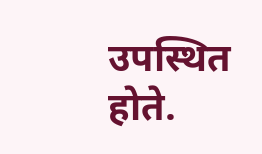उपस्थित होते.